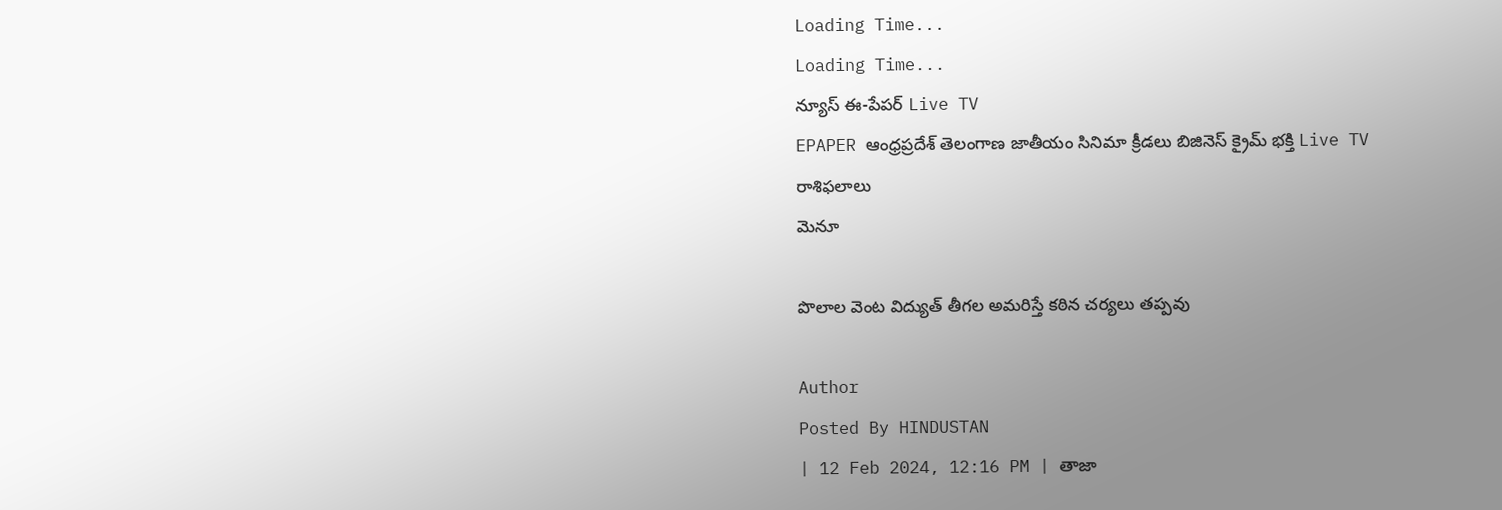Loading Time...
Loading Time...
న్యూస్ ఈ-పేపర్ Live TV
EPAPER ఆంధ్రప్రదేశ్ తెలంగాణ జాతీయం సినిమా క్రీడలు బిజినెస్ క్రైమ్ భక్తి Live TV రాశిఫలాలు
మెనూ

పొలాల వెంట విద్యుత్ తీగల అమరిస్తే కఠిన చర్యలు తప్పవు

Author
Posted By HINDUSTAN
| 12 Feb 2024, 12:16 PM | తాజా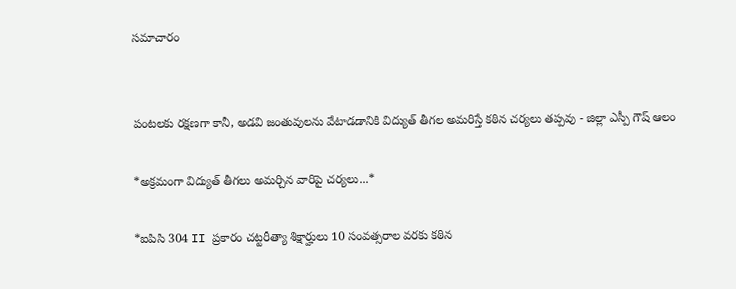సమాచారం


పంటలకు రక్షణగా కానీ, అడవి జంతువులను వేటాడడానికి విద్యుత్ తీగల అమరిస్తే కఠిన చర్యలు తప్పవు - జిల్లా ఎస్పీ గౌష్ ఆలం

*అక్రమంగా విద్యుత్ తీగలు అమర్చిన వారిపై చర్యలు...*

*ఐపిసి 304 II ప్రకారం చట్టరీత్యా శిక్షార్హులు 10 సంవత్సరాల వరకు కఠిన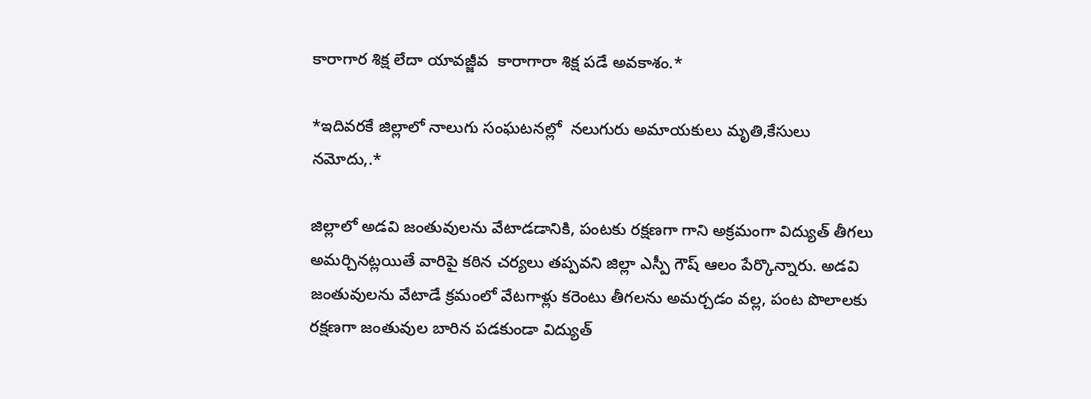కారాగార శిక్ష లేదా యావజ్జీవ  కారాగారా శిక్ష పడే అవకాశం.*

*ఇదివరకే జిల్లాలో నాలుగు సంఘటనల్లో  నలుగురు అమాయకులు మృతి,కేసులు నమోదు,.*

జిల్లాలో అడవి జంతువులను వేటాడడానికి, పంటకు రక్షణగా గాని అక్రమంగా విద్యుత్ తీగలు అమర్చినట్లయితే వారిపై కఠిన చర్యలు తప్పవని జిల్లా ఎస్పీ గౌష్ ఆలం పేర్కొన్నారు. అడవి జంతువులను వేటాడే క్రమంలో వేటగాళ్లు కరెంటు తీగలను అమర్చడం వల్ల, పంట పొలాలకు రక్షణగా జంతువుల బారిన పడకుండా విద్యుత్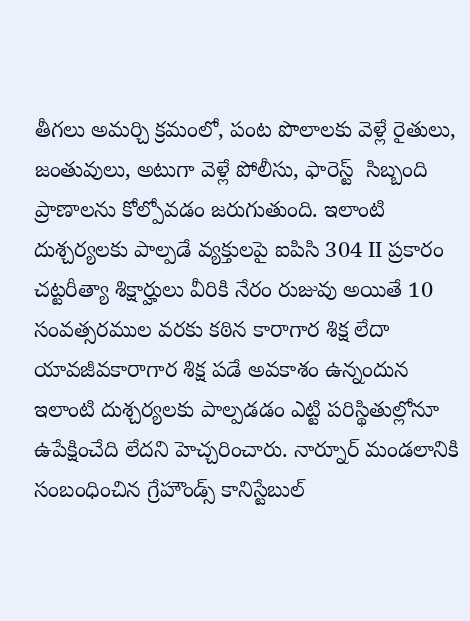తీగలు అమర్చి క్రమంలో, పంట పొలాలకు వెళ్లే రైతులు, జంతువులు, అటుగా వెళ్లే పోలీసు, ఫారెస్ట్  సిబ్బంది ప్రాణాలను కోల్పోవడం జరుగుతుంది. ఇలాంటి దుశ్చర్యలకు పాల్పడే వ్యక్తులపై ఐపిసి 304 II ప్రకారం చట్టరీత్యా శిక్షార్హులు వీరికి నేరం రుజువు అయితే 10 సంవత్సరముల వరకు కఠిన కారాగార శిక్ష లేదా యావజీవకారాగార శిక్ష పడే అవకాశం ఉన్నందున ఇలాంటి దుశ్చర్యలకు పాల్పడడం ఎట్టి పరిస్థితుల్లోనూ ఉపేక్షించేది లేదని హెచ్చరించారు. నార్నూర్ మండలానికి  సంబంధించిన గ్రేహౌండ్స్ కానిస్టేబుల్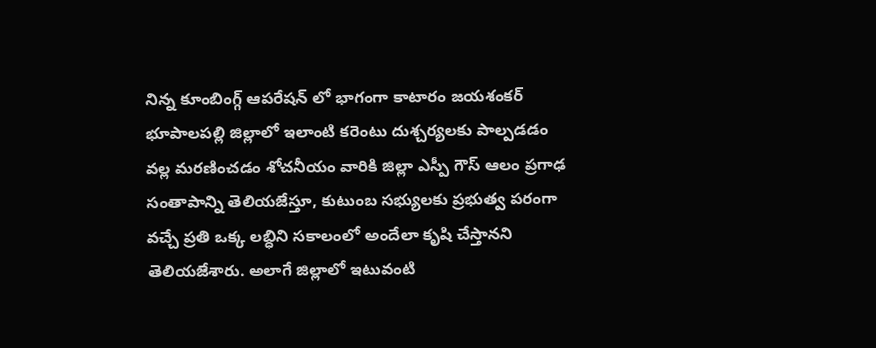నిన్న కూంబింగ్గ్ ఆపరేషన్ లో భాగంగా కాటారం జయశంకర్ భూపాలపల్లి జిల్లాలో ఇలాంటి కరెంటు దుశ్చర్యలకు పాల్పడడం వల్ల మరణించడం శోచనీయం వారికి జిల్లా ఎస్పీ గౌస్ ఆలం ప్రగాఢ సంతాపాన్ని తెలియజేస్తూ, కుటుంబ సభ్యులకు ప్రభుత్వ పరంగా వచ్చే ప్రతి ఒక్క లబ్ధిని సకాలంలో అందేలా కృషి చేస్తానని తెలియజేశారు. అలాగే జిల్లాలో ఇటువంటి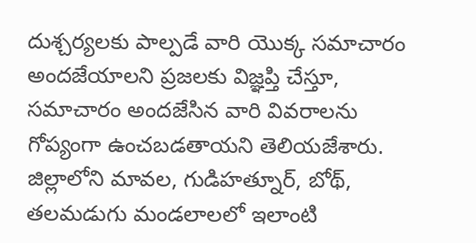దుశ్చర్యలకు పాల్పడే వారి యొక్క సమాచారం అందజేయాలని ప్రజలకు విజ్ఞప్తి చేస్తూ, సమాచారం అందజేసిన వారి వివరాలను గోప్యంగా ఉంచబడతాయని తెలియజేశారు. జిల్లాలోని మావల, గుడిహత్నూర్, బోథ్, తలమడుగు మండలాలలో ఇలాంటి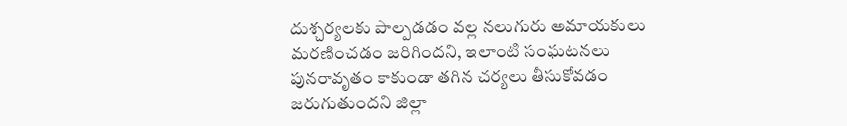దుశ్చర్యలకు పాల్పడడం వల్ల నలుగురు అమాయకులు మరణించడం జరిగిందని, ఇలాంటి సంఘటనలు పునరావృతం కాకుండా తగిన చర్యలు తీసుకోవడం జరుగుతుందని జిల్లా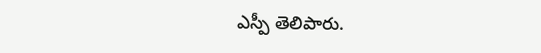ఎస్పీ తెలిపారు.